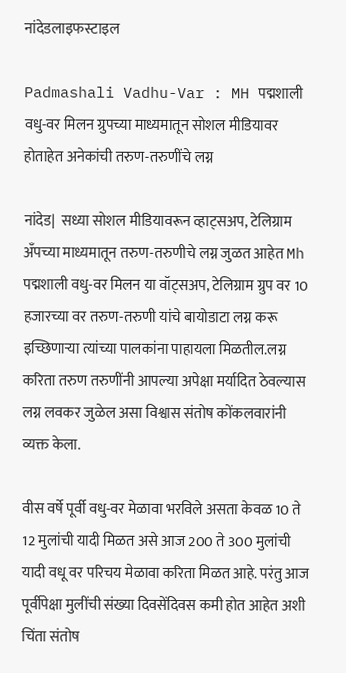नांदेडलाइफस्टाइल

Padmashali Vadhu-Var : MH पद्मशाली वधु-वर मिलन ग्रुपच्या माध्यमातून सोशल मीडियावर होताहेत अनेकांची तरुण-तरुणींचे लग्न

नांदेड|  सध्या सोशल मीडियावरून व्हाट्सअप, टेलिग्राम अँपच्या माध्यमातून तरुण-तरुणीचे लग्न जुळत आहेत Mh पद्मशाली वधु-वर मिलन या वॉट्सअप, टेलिग्राम ग्रुप वर 10 हजारच्या वर तरुण-तरुणी यांचे बायोडाटा लग्न करू इच्छिणाऱ्या त्यांच्या पालकांना पाहायला मिळतील.लग्न करिता तरुण तरुणींनी आपल्या अपेक्षा मर्यादित ठेवल्यास लग्न लवकर जुळेल असा विश्वास संतोष कोंकलवारांनी व्यक्त केला.

वीस वर्षे पूर्वी वधु-वर मेळावा भरविले असता केवळ 10 ते 12 मुलांची यादी मिळत असे आज 200 ते 300 मुलांची यादी वधू वर परिचय मेळावा करिता मिळत आहे. परंतु आज पूर्वीपेक्षा मुलींची संख्या दिवसेंदिवस कमी होत आहेत अशी चिंता संतोष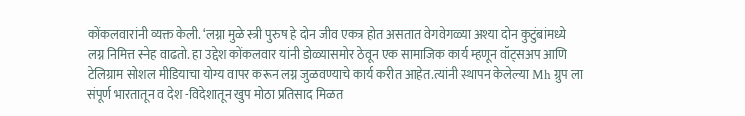कोंकलवारांनी व्यक्त केली. ‘लग्ना मुळे स्त्री पुरुष हे दोन जीव एकत्र होत असतात वेगवेगळ्या अश्या दोन कुटुंबांमध्ये लग्न निमित्त स्नेह वाढतो. हा उद्देश कोंकलवार यांनी डोळ्यासमोर ठेवून एक सामाजिक कार्य म्हणून वॉट्सअप आणि टेलिग्राम सोशल मीडियाचा योग्य वापर करून लग्न जुळवण्याचे कार्य करीत आहेत.त्यांनी स्थापन केलेल्या Mh ग्रुप ला संपूर्ण भारतातून व देश -विदेशातून खुप मोठा प्रतिसाद मिळत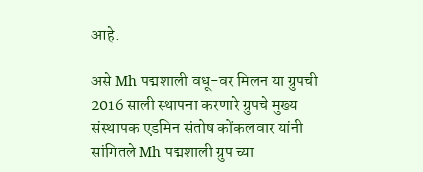आहे.

असे Mh पद्मशाली वधू-वर मिलन या ग्रुपची 2016 साली स्थापना करणारे ग्रुपचे मुख्य संस्थापक एडमिन संतोष कोंकलवार यांनी सांगितले Mh पद्मशाली ग्रुप च्या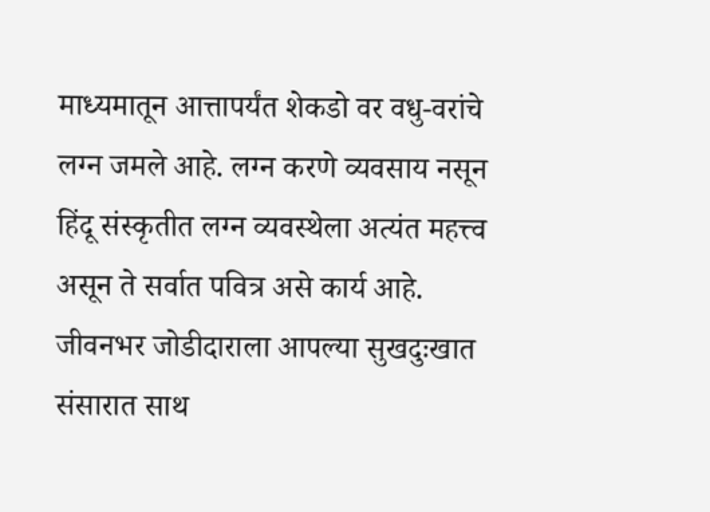माध्यमातून आत्तापर्यंत शेकडो वर वधु-वरांचे लग्न जमले आहे. लग्न करणे व्यवसाय नसून हिंदू संस्कृतीत लग्न व्यवस्थेला अत्यंत महत्त्व असून ते सर्वात पवित्र असे कार्य आहे. जीवनभर जोडीदाराला आपल्या सुखदुःखात संसारात साथ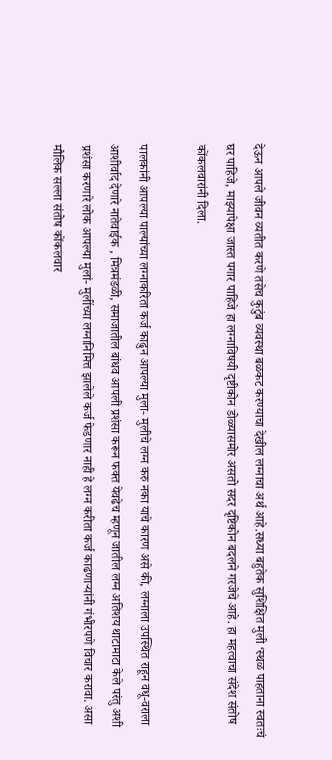देऊन आपले जीवन व्यतीत करणे तसेच कुटुंब व्यवस्था बळकट करण्याचा देखील लग्नाचा अर्थ आहे.सध्या बहुतेक सुशिक्षित मुली ‘स्थळ पाहताना स्वतःचं घर पाहिजे, माझ्यापेक्षा जास्त पगार पाहिजे हा लग्नाविषयी दृष्टीकोन डोळ्यासमोर असतो सदर दृष्टिकोन बदलने गरजेचे आहे. हा महत्वाचा संदेश संतोष कोंकलवारांनी दिला.

पालकांनी आपल्या पाल्यांच्या लग्नाकरिता कर्ज काढुन आपल्या मुला- मुलीचे लग्न करु नका याचे कारण असे की, लग्नाला उपस्थित राहून वधू-वराला आशीर्वाद देणारे नातेवाईक , मित्रमंडळी, समाजातील बांधव आपली प्रशंसा करून फक्त येवढेच म्हणून जातील लग्न अतिशय थाटामाटा केले परंतु अशी प्रशंसा करणारे लोक आपल्या मुलां- मुलींच्या लग्नानिमित्त झालेले कर्ज फेडणार नाही हे लग्न करीता कर्ज काढणाऱ्यांनी गंभीरपणे विचार करावा. असा मौलिक सल्ला संतोष कोंकलवार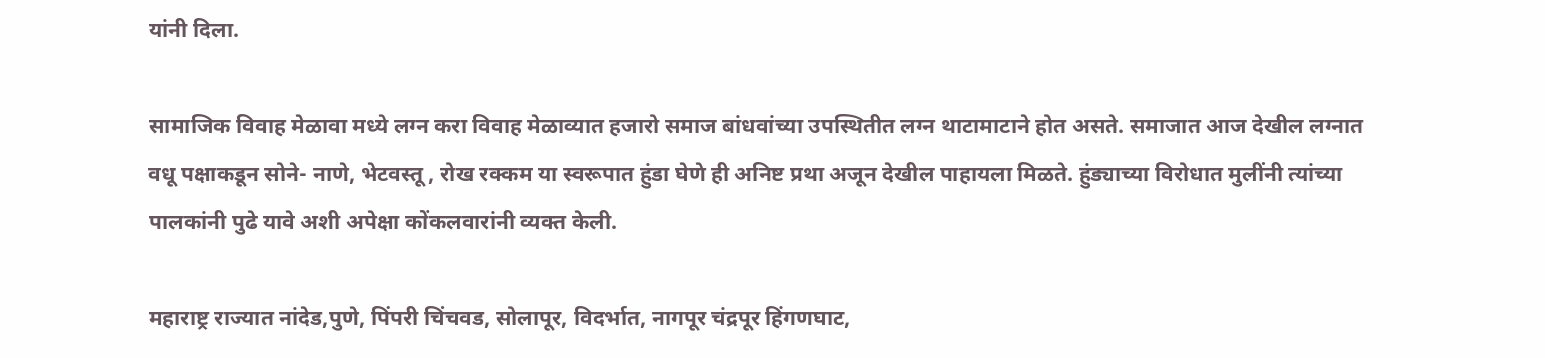यांनी दिला.

सामाजिक विवाह मेळावा मध्ये लग्न करा विवाह मेळाव्यात हजारो समाज बांधवांच्या उपस्थितीत लग्न थाटामाटाने होत असते. समाजात आज देखील लग्नात वधू पक्षाकडून सोने- नाणे, भेटवस्तू , रोख रक्कम या स्वरूपात हुंडा घेणे ही अनिष्ट प्रथा अजून देखील पाहायला मिळते. हुंड्याच्या विरोधात मुलींनी त्यांच्या पालकांनी पुढे यावे अशी अपेक्षा कोंकलवारांनी व्यक्त केली.

महाराष्ट्र राज्यात नांदेड,पुणे, पिंपरी चिंचवड, सोलापूर, विदर्भात, नागपूर चंद्रपूर हिंगणघाट,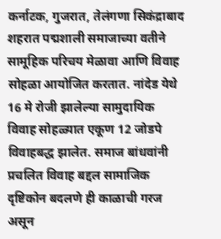कर्नाटक, गुजरात, तेलंगणा सिकंद्राबाद शहरात पद्मशाली समाजाच्या वतीने सामूहिक परिचय मेळावा आणि विवाह सोहळा आयोजित करतात. नांदेड येथे 16 मे रोजी झालेल्या सामुदायिक विवाह सोहळ्यात एकूण 12 जोडपे विवाहबद्ध झालेत. समाज बांधवांनी प्रचलित विवाह बद्दल सामाजिक दृष्टिकोन बदलणे ही काळाची गरज असून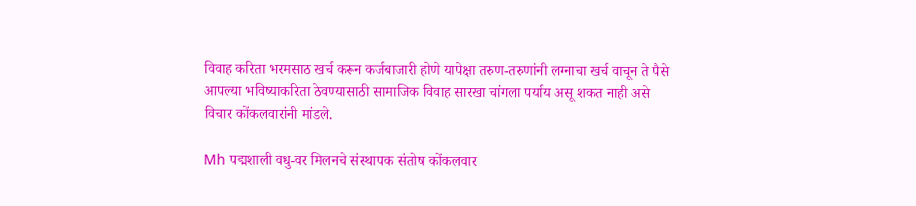विवाह करिता भरमसाठ खर्च करून कर्जबाजारी होणे यापेक्षा तरुण-तरुणांनी लग्नाचा खर्च वाचून ते पैसे आपल्या भविष्याकरिता ठेवण्यासाठी सामाजिक विवाह सारखा चांगला पर्याय असू शकत नाही असे विचार कोंकलवारांनी मांडले.

Mh पद्मशाली वधु-वर मिलनचे संस्थापक संतोष कोंकलवार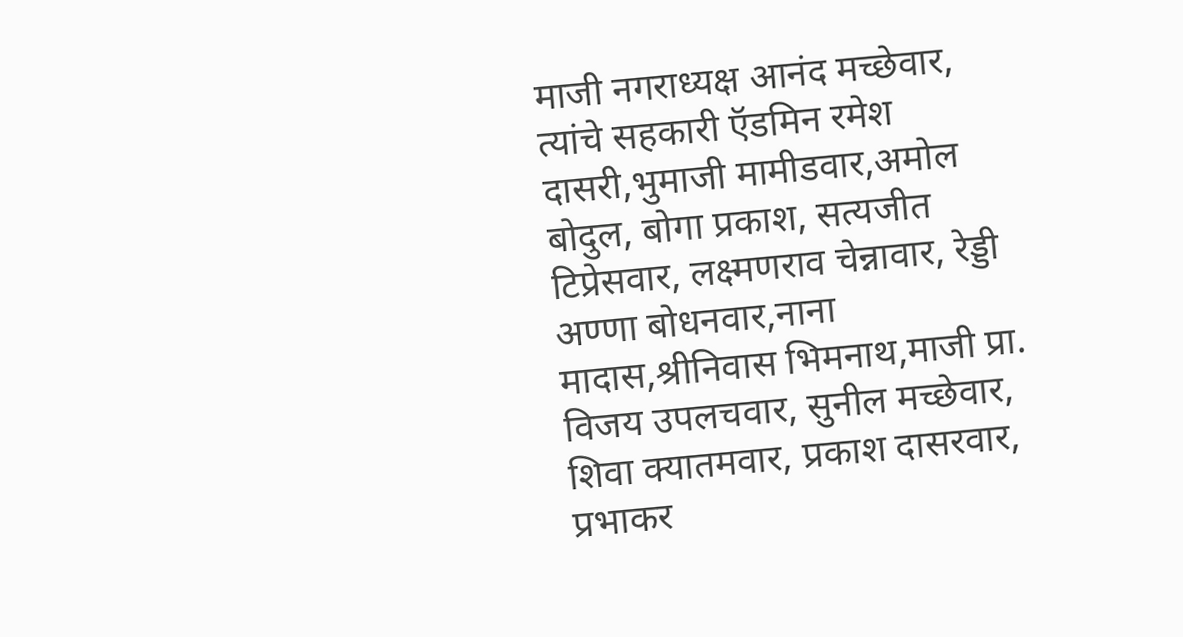माजी नगराध्यक्ष आनंद मच्छेवार, त्यांचे सहकारी ऍडमिन रमेश दासरी,भुमाजी मामीडवार,अमोल बोदुल, बोगा प्रकाश, सत्यजीत टिप्रेसवार, लक्ष्मणराव चेन्नावार, रेड्डी अण्णा बोधनवार,नाना मादास,श्रीनिवास भिमनाथ,माजी प्रा. विजय उपलचवार, सुनील मच्छेवार, शिवा क्यातमवार, प्रकाश दासरवार, प्रभाकर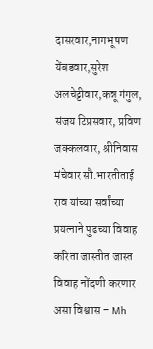दासरवार,नागभूषण येंबडवार,सुरेश अलचेट्टीवार,कन्नू गंगुल, संजय टिप्रसवार, प्रविण जक्कलवार, श्रीनिवास मंचेवार सौ.भारतीताई राव यांच्या सर्वांच्या प्रयत्नाने पुढच्या विवाह करिता जास्तीत जास्त विवाह नोंदणी करणार असा विश्वास – Mh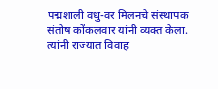पद्मशाली वधु-वर मिलनचे संस्थापक संतोष कोंकलवार यांनी व्यक्त केला. त्यांनी राज्यात विवाह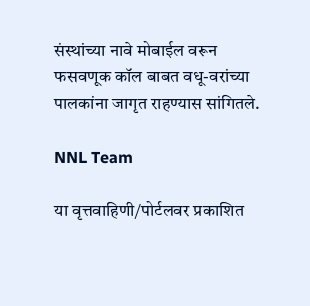संस्थांच्या नावे मोबाईल वरून फसवणूक कॉल बाबत वधू-वरांच्या पालकांना जागृत राहण्यास सांगितले.

NNL Team

या वृत्तवाहिणी/पोर्टलवर प्रकाशित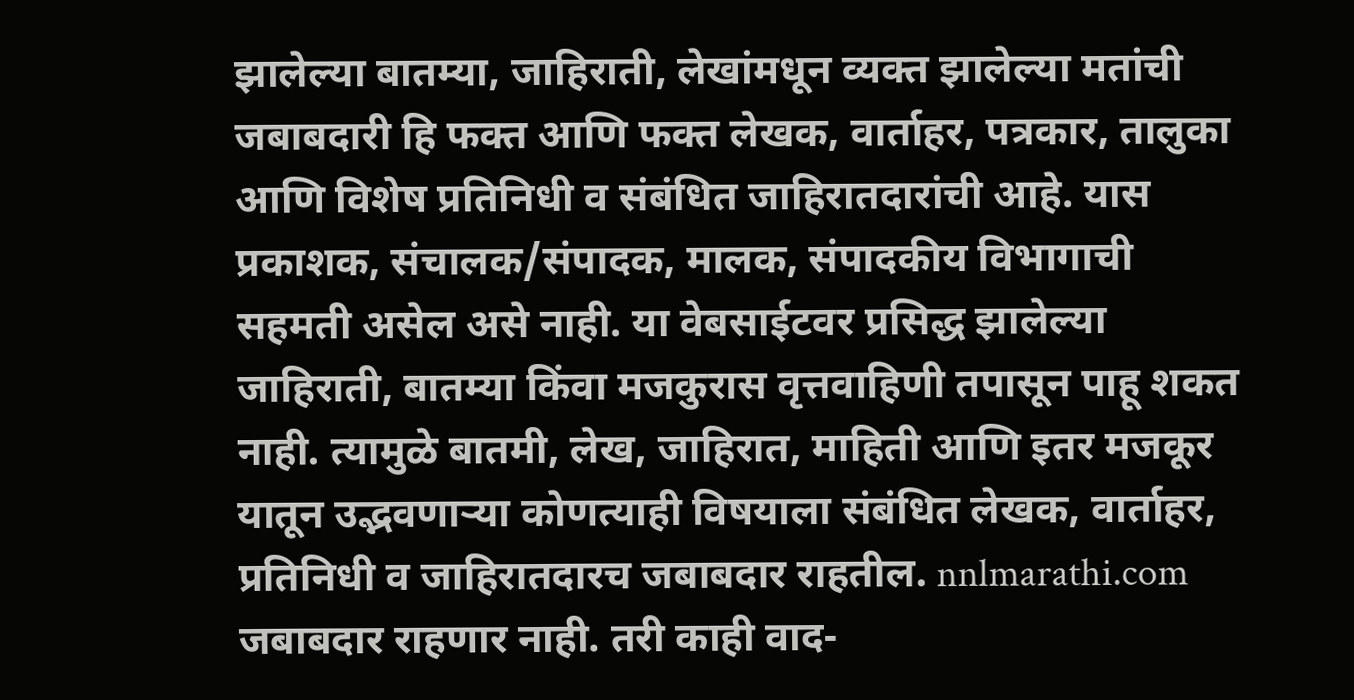झालेल्या बातम्या, जाहिराती, लेखांमधून व्यक्त झालेल्या मतांची जबाबदारी हि फक्त आणि फक्त लेखक, वार्ताहर, पत्रकार, तालुका आणि विशेष प्रतिनिधी व संबंधित जाहिरातदारांची आहे. यास प्रकाशक, संचालक/संपादक, मालक, संपादकीय विभागाची सहमती असेल असे नाही. या वेबसाईटवर प्रसिद्ध झालेल्या जाहिराती, बातम्या किंवा मजकुरास वृत्तवाहिणी तपासून पाहू शकत नाही. त्यामुळे बातमी, लेख, जाहिरात, माहिती आणि इतर मजकूर यातून उद्भवणाऱ्या कोणत्याही विषयाला संबंधित लेखक, वार्ताहर, प्रतिनिधी व जाहिरातदारच जबाबदार राहतील. nnlmarathi.com जबाबदार राहणार नाही. तरी काही वाद-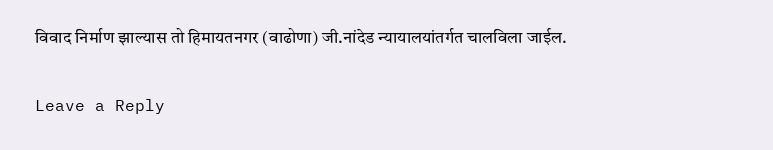विवाद निर्माण झाल्यास तो हिमायतनगर (वाढोणा) जी.नांदेड न्यायालयांतर्गत चालविला जाईल.

Leave a Reply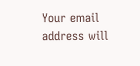Your email address will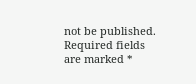not be published. Required fields are marked *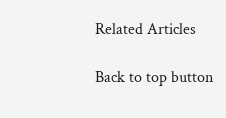Related Articles

Back to top button